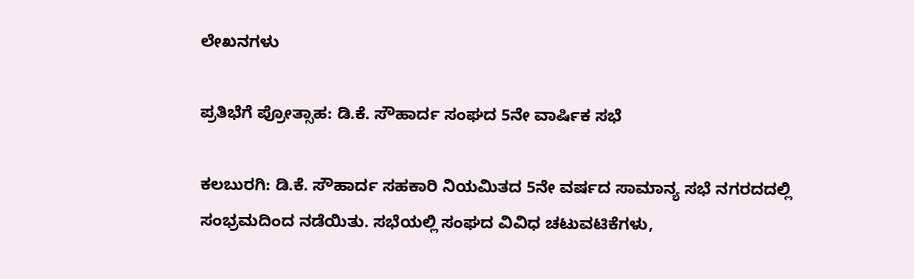ಲೇಖನಗಳು

ಪ್ರತಿಭೆಗೆ ಪ್ರೋತ್ಸಾಹ: ಡಿ.ಕೆ. ಸೌಹಾರ್ದ ಸಂಘದ 5ನೇ ವಾರ್ಷಿಕ ಸಭೆ

ಕಲಬುರಗಿ: ಡಿ.ಕೆ. ಸೌಹಾರ್ದ ಸಹಕಾರಿ ನಿಯಮಿತದ 5ನೇ ವರ್ಷದ ಸಾಮಾನ್ಯ ಸಭೆ ನಗರದದಲ್ಲಿ ಸಂಭ್ರಮದಿಂದ ನಡೆಯಿತು. ಸಭೆಯಲ್ಲಿ ಸಂಘದ ವಿವಿಧ ಚಟುವಟಿಕೆಗಳು,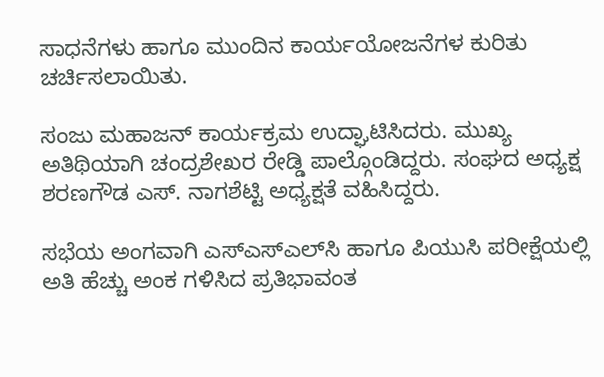ಸಾಧನೆಗಳು ಹಾಗೂ ಮುಂದಿನ ಕಾರ್ಯಯೋಜನೆಗಳ ಕುರಿತು ಚರ್ಚಿಸಲಾಯಿತು.

ಸಂಜು ಮಹಾಜನ್ ಕಾರ್ಯಕ್ರಮ ಉದ್ಘಾಟಿಸಿದರು. ಮುಖ್ಯ ಅತಿಥಿಯಾಗಿ ಚಂದ್ರಶೇಖರ ರೇಡ್ಡಿ ಪಾಲ್ಗೊಂಡಿದ್ದರು. ಸಂಘದ ಅಧ್ಯಕ್ಷ ಶರಣಗೌಡ ಎಸ್. ನಾಗಶೆಟ್ಟಿ ಅಧ್ಯಕ್ಷತೆ ವಹಿಸಿದ್ದರು.

ಸಭೆಯ ಅಂಗವಾಗಿ ಎಸ್‌ಎಸ್‌ಎಲ್‌ಸಿ ಹಾಗೂ ಪಿಯುಸಿ ಪರೀಕ್ಷೆಯಲ್ಲಿ ಅತಿ ಹೆಚ್ಚು ಅಂಕ ಗಳಿಸಿದ ಪ್ರತಿಭಾವಂತ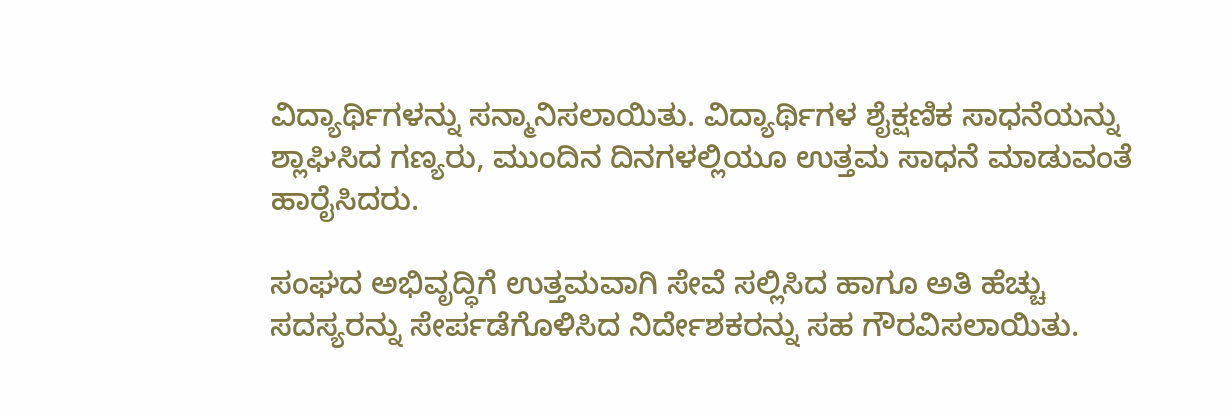ವಿದ್ಯಾರ್ಥಿಗಳನ್ನು ಸನ್ಮಾನಿಸಲಾಯಿತು. ವಿದ್ಯಾರ್ಥಿಗಳ ಶೈಕ್ಷಣಿಕ ಸಾಧನೆಯನ್ನು ಶ್ಲಾಘಿಸಿದ ಗಣ್ಯರು, ಮುಂದಿನ ದಿನಗಳಲ್ಲಿಯೂ ಉತ್ತಮ ಸಾಧನೆ ಮಾಡುವಂತೆ ಹಾರೈಸಿದರು.

ಸಂಘದ ಅಭಿವೃದ್ಧಿಗೆ ಉತ್ತಮವಾಗಿ ಸೇವೆ ಸಲ್ಲಿಸಿದ ಹಾಗೂ ಅತಿ ಹೆಚ್ಚು ಸದಸ್ಯರನ್ನು ಸೇರ್ಪಡೆಗೊಳಿಸಿದ ನಿರ್ದೇಶಕರನ್ನು ಸಹ ಗೌರವಿಸಲಾಯಿತು.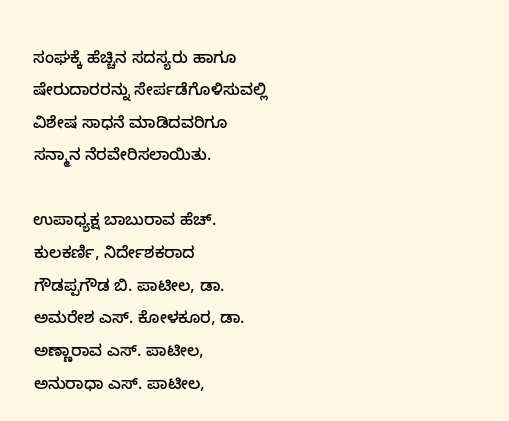ಸಂಘಕ್ಕೆ ಹೆಚ್ಚಿನ ಸದಸ್ಯರು ಹಾಗೂ ಷೇರುದಾರರನ್ನು ಸೇರ್ಪಡೆಗೊಳಿಸುವಲ್ಲಿ ವಿಶೇಷ ಸಾಧನೆ ಮಾಡಿದವರಿಗೂ ಸನ್ಮಾನ ನೆರವೇರಿಸಲಾಯಿತು.

ಉಪಾಧ್ಯಕ್ಷ ಬಾಬುರಾವ ಹೆಚ್. ಕುಲಕರ್ಣಿ, ನಿರ್ದೇಶಕರಾದ ಗೌಡಪ್ಪಗೌಡ ಬಿ. ಪಾಟೀಲ, ಡಾ. ಅಮರೇಶ ಎಸ್. ಕೋಳಕೂರ, ಡಾ. ಅಣ್ಣಾರಾವ ಎಸ್. ಪಾಟೀಲ, ಅನುರಾಧಾ ಎಸ್. ಪಾಟೀಲ,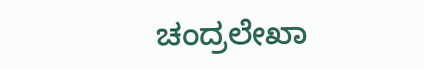ಚಂದ್ರಲೇಖಾ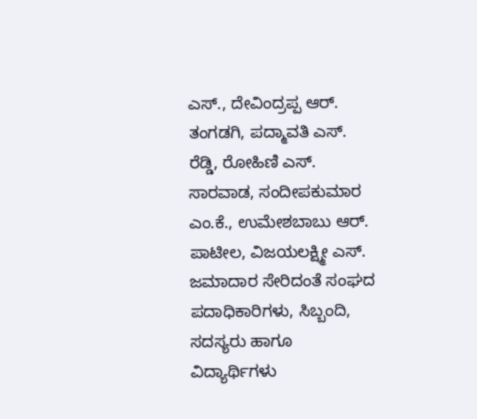ಎಸ್., ದೇವಿಂದ್ರಪ್ಪ ಆರ್. ತಂಗಡಗಿ, ಪದ್ಮಾವತಿ ಎಸ್. ರೆಡ್ಡಿ, ರೋಹಿಣಿ ಎಸ್. ಸಾರವಾಡ, ಸಂದೀಪಕುಮಾರ ಎಂ.ಕೆ., ಉಮೇಶಬಾಬು ಆರ್. ಪಾಟೀಲ, ವಿಜಯಲಕ್ಷ್ಮೀ ಎಸ್. ಜಮಾದಾರ ಸೇರಿದಂತೆ ಸಂಘದ ಪದಾಧಿಕಾರಿಗಳು, ಸಿಬ್ಬಂದಿ, ಸದಸ್ಯರು ಹಾಗೂ ವಿದ್ಯಾರ್ಥಿಗಳು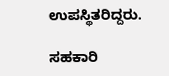ಉಪಸ್ಥಿತರಿದ್ದರು.

ಸಹಕಾರಿ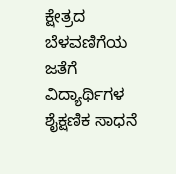ಕ್ಷೇತ್ರದ ಬೆಳವಣಿಗೆಯ ಜತೆಗೆ ವಿದ್ಯಾರ್ಥಿಗಳ ಶೈಕ್ಷಣಿಕ ಸಾಧನೆ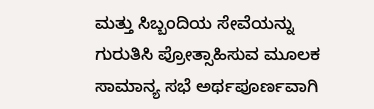ಮತ್ತು ಸಿಬ್ಬಂದಿಯ ಸೇವೆಯನ್ನು ಗುರುತಿಸಿ ಪ್ರೋತ್ಸಾಹಿಸುವ ಮೂಲಕ ಸಾಮಾನ್ಯ ಸಭೆ ಅರ್ಥಪೂರ್ಣವಾಗಿ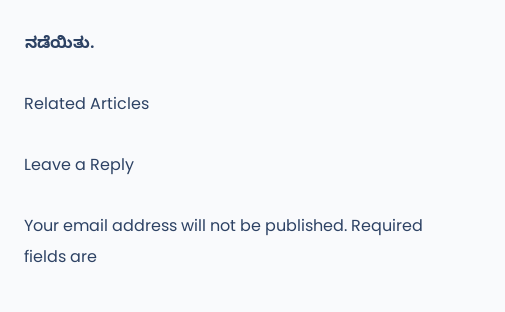ನಡೆಯಿತು.

Related Articles

Leave a Reply

Your email address will not be published. Required fields are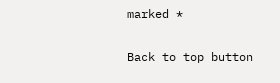marked *

Back to top button